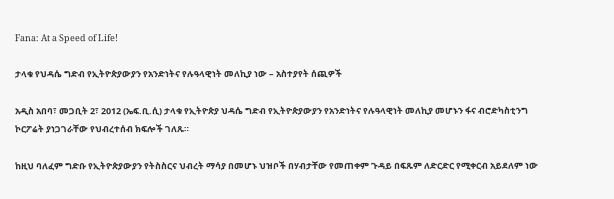Fana: At a Speed of Life!

ታላቁ የህዳሴ ግድብ የኢትዮጵያውያን የአንድነትና የሉዓላዊነት መለኪያ ነው – አስተያየት ሰጪዎች

አዲስ አበባ፣ መጋቢት 2፣ 2012 (ኤፍ.ቢ.ሲ) ታላቁ የኢትዮጵያ ህዳሴ ግድብ የኢትዮጵያውያን የአንድነትና የሉዓላዊነት መለኪያ መሆኑን ፋና ብሮድካስቲንግ ኮርፖሬት ያነጋገራቸው የህብረተሰብ ክፍሎች ገለጹ።

ከዚህ ባለፈም ግድቡ የኢትዮጵያውያን የትስስርና ህብረት ማሳያ በመሆኑ ህዝቦች በሃብታቸው የመጠቀም ጉዳይ በፍጹም ለድርድር የሚቀርብ አይደለም ነው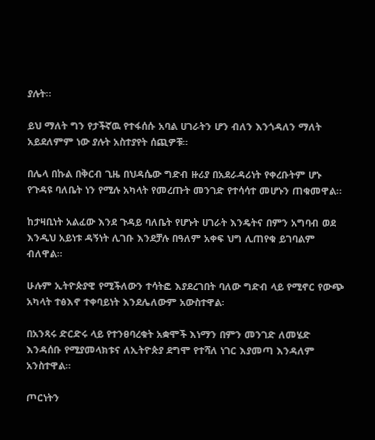ያሉት፡፡

ይህ ማለት ግን የታችኛዉ የተፋሰሱ አባል ሀገራትን ሆን ብለን እንጎዳለን ማለት አይደለምም ነው ያሉት አስተያየት ሰጪዎቹ።

በሌላ በኩል በቅርብ ጊዜ በህዳሴው ግድብ ዙሪያ በአደራዳሪነት የቀረቡትም ሆኑ የጉዳዩ ባለቤት ነን የሚሉ አካላት የመረጡት መንገድ የተሳሳተ መሆኑን ጠቁመዋል፡፡

ከታዛቢነት አልፈው እንደ ጉዳይ ባለቤት የሆኑት ሀገራት እንዴትና በምን አግባብ ወደ እንዲህ አይነቱ ዳኝነት ሊገቡ እንደቻሉ በዓለም አቀፍ ህግ ሊጠየቁ ይገባልም ብለዋል።

ሁሉም ኢትዮጵያዊ የሚችለውን ተሳትፎ እያደረገበት ባለው ግድብ ላይ የሚኖር የውጭ አካላት ተፅእኖ ተቀባይነት እንደሌለውም አውስተዋል፡

በአንጻሩ ድርድሩ ላይ የተንፀባረቁት አቋሞች እነማን በምን መንገድ ለመሄድ እንዳሰቡ የሚያመላክቱና ለኢትዮጵያ ደግሞ የተሻለ ነገር እያመጣ እንዳለም አንስተዋል።

ጦርነትን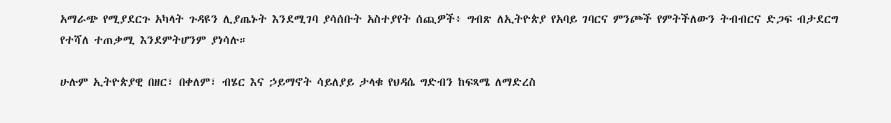አማራጭ የሚያደርጉ አካላት ጉዳዩን ሊያጤኑት እንደሚገባ ያሳሰቡት አስተያየት ሰጪዎች፥ ግብጽ ለኢትዮጵያ የአባይ ገባርና ምንጮች የምትችለውን ትብብርና ድጋፍ ብታደርግ የተሻለ ተጠቃሚ እንደምትሆንም ያነሳሉ።

ሁሉም ኢትዮጵያዊ በዘር፣ በቀለም፣ ብሄር እና ኃይማኖት ሳይለያይ ታላቁ የህዳሴ ግድብን ከፍጻሜ ለማድረስ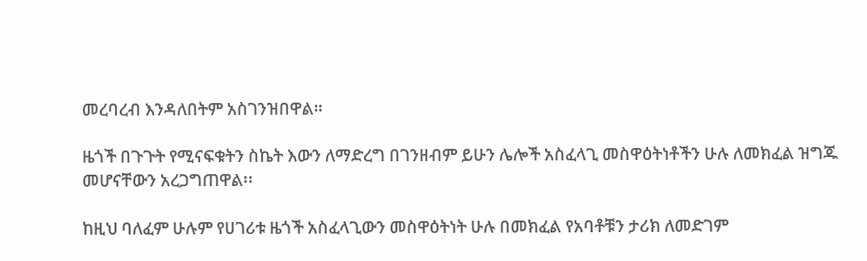መረባረብ እንዳለበትም አስገንዝበዋል።

ዜጎች በጉጉት የሚናፍቁትን ስኬት እውን ለማድረግ በገንዘብም ይሁን ሌሎች አስፈላጊ መስዋዕትነቶችን ሁሉ ለመክፈል ዝግጁ መሆናቸውን አረጋግጠዋል፡፡

ከዚህ ባለፈም ሁሉም የሀገሪቱ ዜጎች አስፈላጊውን መስዋዕትነት ሁሉ በመክፈል የአባቶቹን ታሪክ ለመድገም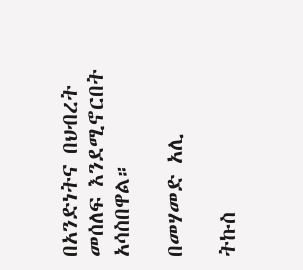በአንድነትና በህብረት መሰለፍ እንደሚኖርበት አሳስበዋል።

በመሃመድ አሊ

ትኩስ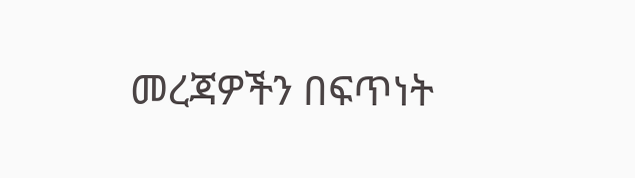መረጃዎችን በፍጥነት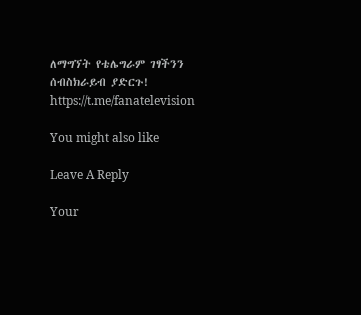ለማግኘት የቴሌግራም ገፃችንን ሰብስክራይብ ያድርጉ!
https://t.me/fanatelevision

You might also like

Leave A Reply

Your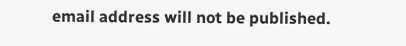email address will not be published.